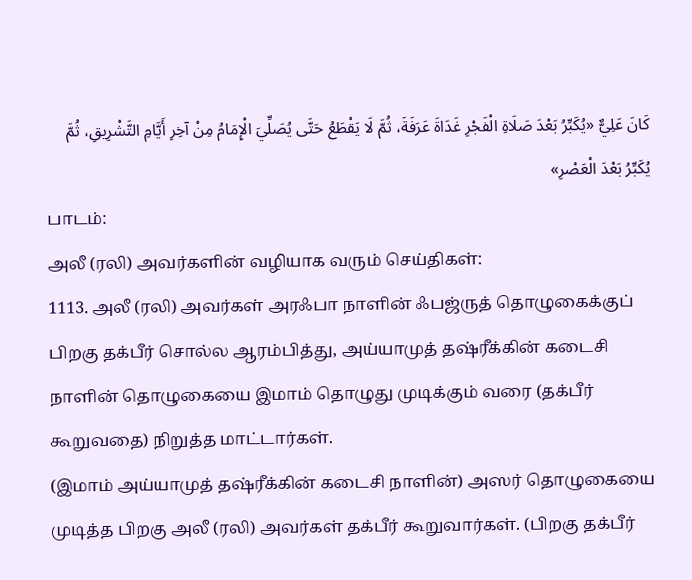كَانَ عَلِيٌّ «يُكَبِّرُ بَعْدَ صَلَاةِ الْفَجْرِ غَدَاةَ عَرَفَةَ، ثُمَّ لَا يَقْطَعُ حَتَّى يُصَلِّيَ الْإِمَامُ مِنْ آخِرِ أَيَّامِ التَّشْرِيقِ، ثُمَّ يُكَبِّرُ بَعْدَ الْعَصْرِ»
பாடம்:
அலீ (ரலி) அவர்களின் வழியாக வரும் செய்திகள்:
1113. அலீ (ரலி) அவர்கள் அரஃபா நாளின் ஃபஜ்ருத் தொழுகைக்குப் பிறகு தக்பீர் சொல்ல ஆரம்பித்து, அய்யாமுத் தஷ்ரீக்கின் கடைசி நாளின் தொழுகையை இமாம் தொழுது முடிக்கும் வரை (தக்பீர் கூறுவதை) நிறுத்த மாட்டார்கள்.
(இமாம் அய்யாமுத் தஷ்ரீக்கின் கடைசி நாளின்) அஸர் தொழுகையை முடித்த பிறகு அலீ (ரலி) அவர்கள் தக்பீர் கூறுவார்கள். (பிறகு தக்பீர்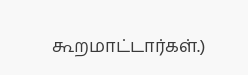கூறமாட்டார்கள்.)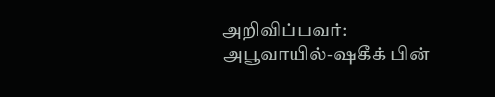அறிவிப்பவர்: அபூவாயில்-ஷகீக் பின்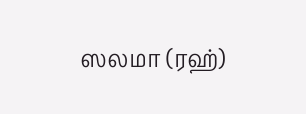ஸலமா (ரஹ்)